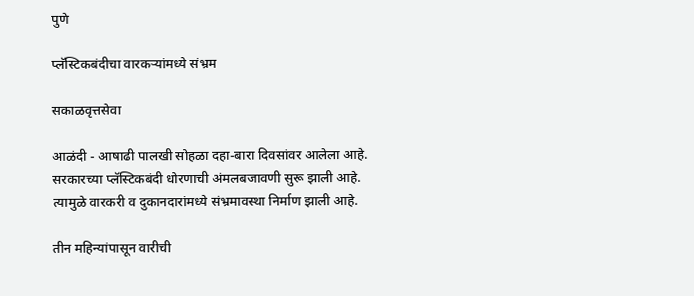पुणे

प्लॅस्टिकबंदीचा वारकऱ्यांमध्ये संभ्रम

सकाळवृत्तसेवा

आळंदी - आषाढी पालखी सोहळा दहा-बारा दिवसांवर आलेला आहे. सरकारच्या प्लॅस्टिकबंदी धोरणाची अंमलबजावणी सुरू झाली आहे. त्यामुळे वारकरी व दुकानदारांमध्ये संभ्रमावस्था निर्माण झाली आहे.

तीन महिन्यांपासून वारीची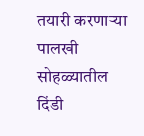तयारी करणाऱ्या पालखी सोहळ्यातील दिंडी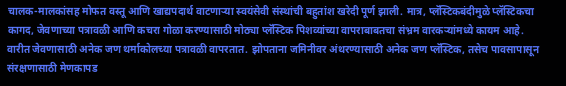चालक-मालकांसह मोफत वस्तू आणि खाद्यपदार्थ वाटणाऱ्या स्वयंसेवी संस्थांची बहुतांश खरेदी पूर्ण झाली. मात्र, प्लॅस्टिकबंदीमुळे प्लॅस्टिकचा कागद, जेवणाच्या पत्रावळी आणि कचरा गोळा करण्यासाठी मोठ्या प्लॅस्टिक पिशव्यांच्या वापराबाबतचा संभ्रम वारकऱ्यांमध्ये कायम आहे. वारीत जेवणासाठी अनेक जण थर्माकोलच्या पत्रावळी वापरतात. झोपताना जमिनीवर अंथरण्यासाठी अनेक जण प्लॅस्टिक, तसेच पावसापासून संरक्षणासाठी मेणकापड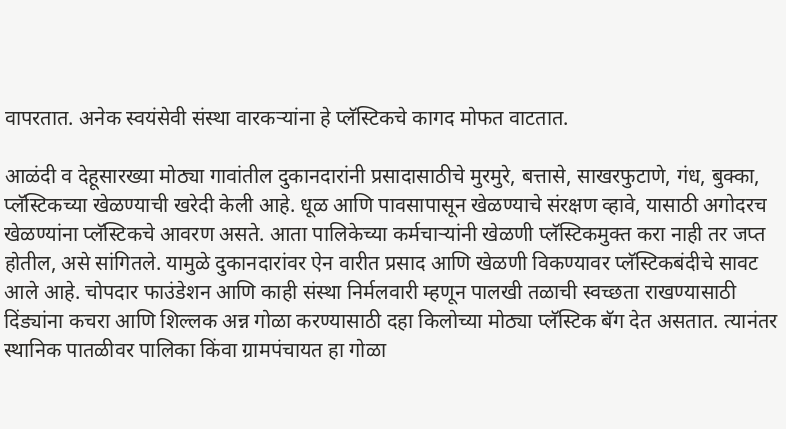वापरतात. अनेक स्वयंसेवी संस्था वारकऱ्यांना हे प्लॅस्टिकचे कागद मोफत वाटतात.

आळंदी व देहूसारख्या मोठ्या गावांतील दुकानदारांनी प्रसादासाठीचे मुरमुरे, बत्तासे, साखरफुटाणे, गंध, बुक्का, प्लॅस्टिकच्या खेळण्याची खरेदी केली आहे. धूळ आणि पावसापासून खेळण्याचे संरक्षण व्हावे, यासाठी अगोदरच खेळण्यांना प्लॅस्टिकचे आवरण असते. आता पालिकेच्या कर्मचाऱ्यांनी खेळणी प्लॅस्टिकमुक्त करा नाही तर जप्त होतील, असे सांगितले. यामुळे दुकानदारांवर ऐन वारीत प्रसाद आणि खेळणी विकण्यावर प्लॅस्टिकबंदीचे सावट आले आहे. चोपदार फाउंडेशन आणि काही संस्था निर्मलवारी म्हणून पालखी तळाची स्वच्छता राखण्यासाठी दिंड्यांना कचरा आणि शिल्लक अन्न गोळा करण्यासाठी दहा किलोच्या मोठ्या प्लॅस्टिक बॅग देत असतात. त्यानंतर स्थानिक पातळीवर पालिका किंवा ग्रामपंचायत हा गोळा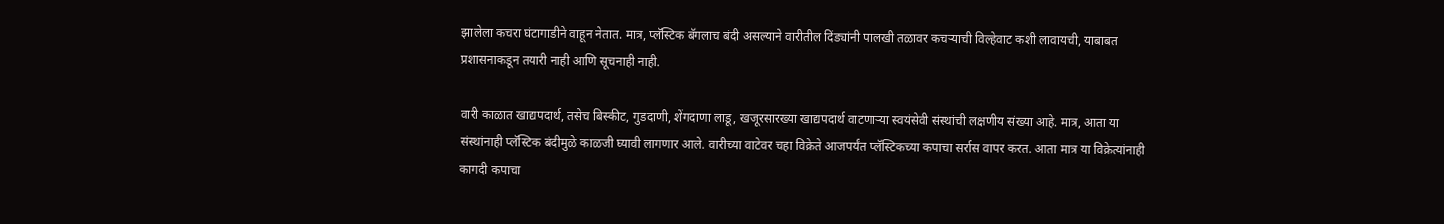झालेला कचरा घंटागाडीने वाहून नेतात. मात्र, प्लॅस्टिक बॅगलाच बंदी असल्याने वारीतील दिंड्यांनी पालखी तळावर कचऱ्याची विल्हेवाट कशी लावायची, याबाबत प्रशासनाकडून तयारी नाही आणि सूचनाही नाही.

वारी काळात खाद्यपदार्थ, तसेच बिस्कीट, गुडदाणी, शेंगदाणा लाडू, खजूरसारख्या खाद्यपदार्थ वाटणाऱ्या स्वयंसेवी संस्थांची लक्षणीय संख्या आहे. मात्र, आता या संस्थांनाही प्लॅस्टिक बंदीमुळे काळजी घ्यावी लागणार आले. वारीच्या वाटेवर चहा विक्रेते आजपर्यंत प्लॅस्टिकच्या कपाचा सर्रास वापर करत. आता मात्र या विक्रेत्यांनाही कागदी कपाचा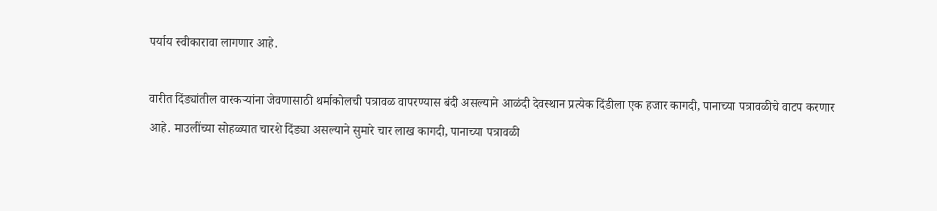पर्याय स्वीकारावा लागणार आहे.

वारीत दिंड्यांतील वारकऱ्यांना जेवणासाठी थर्माकोलची पत्रावळ वापरण्यास बंदी असल्याने आळंदी देवस्थान प्रत्येक दिंडीला एक हजार कागदी, पानाच्या पत्रावळीचे वाटप करणार आहे. माउलींच्या सोहळ्यात चारशे दिंड्या असल्याने सुमारे चार लाख कागदी, पानाच्या पत्रावळी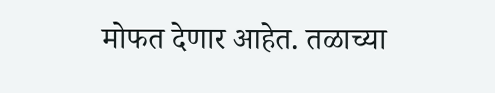मोफत देणार आहेत. तळाच्या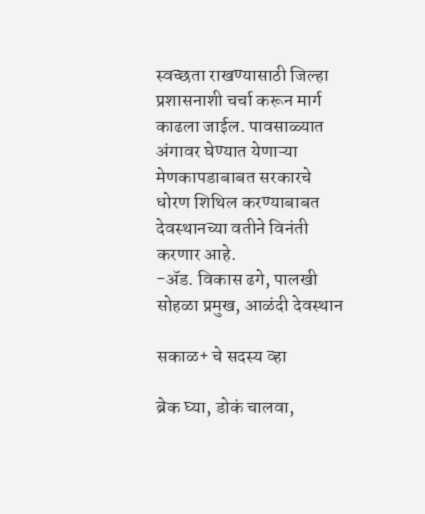स्वच्छता राखण्यासाठी जिल्हा प्रशासनाशी चर्चा करून मार्ग काढला जाईल. पावसाळ्यात अंगावर घेण्यात येणाऱ्या मेणकापडाबाबत सरकारचे धोरण शिथिल करण्याबाबत देवस्थानच्या वतीने विनंती करणार आहे.
-ॲड. विकास ढगे, पालखी सोहळा प्रमुख, आळंदी देवस्थान

सकाळ+ चे सदस्य व्हा

ब्रेक घ्या, डोकं चालवा,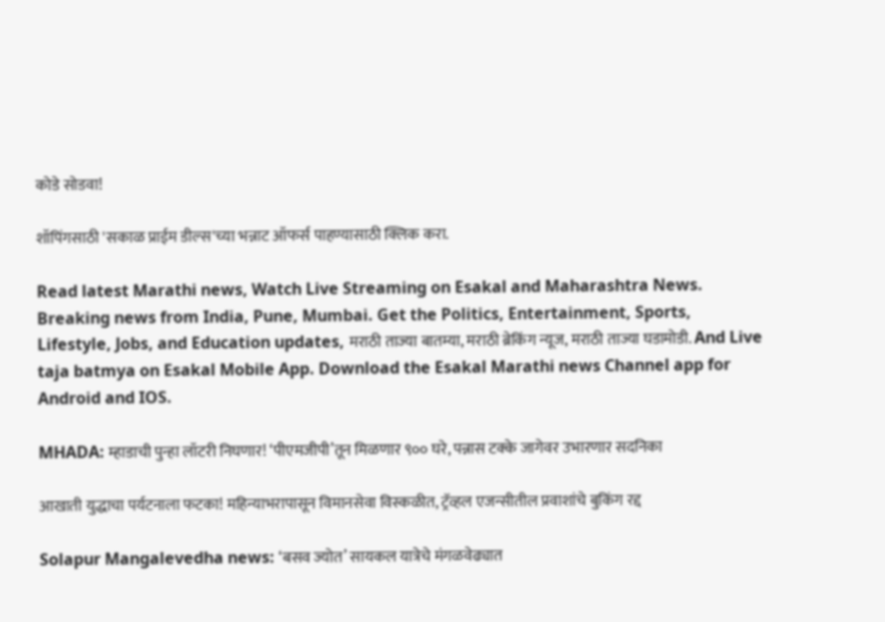कोडे सोडवा!

शॉपिंगसाठी 'सकाळ प्राईम डील्स'च्या भन्नाट ऑफर्स पाहण्यासाठी क्लिक करा.

Read latest Marathi news, Watch Live Streaming on Esakal and Maharashtra News. Breaking news from India, Pune, Mumbai. Get the Politics, Entertainment, Sports, Lifestyle, Jobs, and Education updates, मराठी ताज्या बातम्या, मराठी ब्रेकिंग न्यूज, मराठी ताज्या घडामोडी. And Live taja batmya on Esakal Mobile App. Download the Esakal Marathi news Channel app for Android and IOS.

MHADA: म्हाडाची पुन्हा लॉटरी निघणार! ‘पीएमजीपी’तून मिळणार ९०० घरे, पन्नास टक्के जागेवर उभारणार सदनिका

आखाती युद्धाचा पर्यटनाला फटका! महिन्याभरापासून विमानसेवा विस्कळीत, ट्रॅव्हल एजन्सीतील प्रवाशांचे बुकिंग रद्द

Solapur Mangalevedha news: ‘बसव ज्योत’ सायकल यात्रेचे मंगळवेढ्यात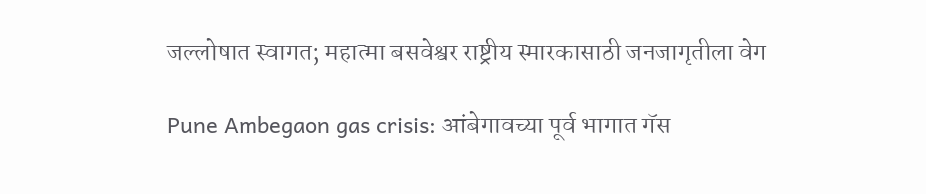जल्लोषात स्वागत; महात्मा बसवेश्वर राष्ट्रीय स्मारकासाठी जनजागृतीला वेग

Pune Ambegaon gas crisis: आंबेगावच्या पूर्व भागात गॅस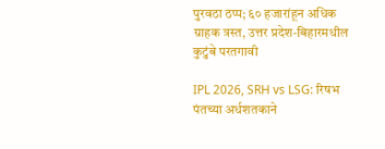पुरवठा ठप्प; ६० हजारांहून अधिक ग्राहक त्रस्त, उत्तर प्रदेश-बिहारमधील कुटुंबे परतगावी

IPL 2026, SRH vs LSG: रिषभ पंतच्या अर्धशतकाने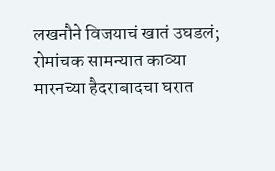लखनौने विजयाचं खातं उघडलं; रोमांचक सामन्यात काव्या मारनच्या हैदराबादचा घरात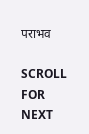पराभव

SCROLL FOR NEXT